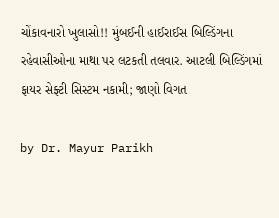ચોંકાવનારો ખુલાસો!! મુંબઈની હાઈરાઈસ બિલ્ડિંગના રહેવાસીઓના માથા પર લટકતી તલવાર. આટલી બિલ્ડિંગમાં ફાયર સેફ્ટી સિસ્ટમ નકામી; જાણો વિગત

by Dr. Mayur Parikh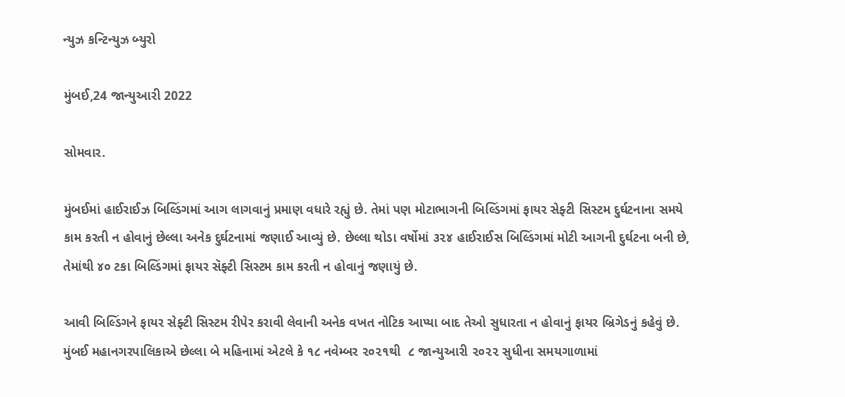ન્યુઝ કન્ટિન્યુઝ બ્યુરો

મુંબઈ,24 જાન્યુઆરી 2022

સોમવાર.

મુંબઈમાં હાઈરાઈઝ બિલ્ડિંગમાં આગ લાગવાનું પ્રમાણ વધારે રહ્યું છે. તેમાં પણ મોટાભાગની બિલ્ડિંગમાં ફાયર સેફ્ટી સિસ્ટમ દુર્ઘટનાના સમયે કામ કરતી ન હોવાનું છેલ્લા અનેક દુર્ઘટનામાં જણાઈ આવ્યું છે. છેલ્લા થોડા વર્ષોમાં ૩૨૪ હાઈરાઈસ બિલ્ડિંગમાં મોટી આગની દુર્ઘટના બની છે, તેમાંથી ૪૦ ટકા બિલ્ડિંગમાં ફાયર સૅફ્ટી સિસ્ટમ કામ કરતી ન હોવાનું જણાયું છે.

આવી બિલ્ડિંગને ફાયર સેફ્ટી સિસ્ટમ રીપેર કરાવી લેવાની અનેક વખત નોટિક આપ્યા બાદ તેઓ સુધારતા ન હોવાનું ફાયર બ્રિગેડનું કહેવું છે. મુંબઈ મહાનગરપાલિકાએ છેલ્લા બે મહિનામાં એટલે કે ૧૮ નવેમ્બર ૨૦૨૧થી  ૮ જાન્યુઆરી ૨૦૨૨ સુધીના સમયગાળામાં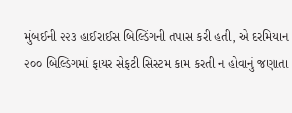મુંબઈની ૨૨૩ હાઈરાઈસ બિલ્ડિંગની તપાસ કરી હતી, એ દરમિયાન ૨૦૦ બિલ્ડિગમાં ફાયર સેફટી સિસ્ટમ કામ કરતી ન હોવાનું જણાતા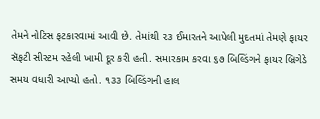તેમને નોટિસ ફટકારવામાં આવી છે. તેમાંથી ૨૩ ઈમારતને આપેલી મુદતમાં તેમણે ફાયર સૅફટી સીસ્ટમ રહેલી ખામી દૂર કરી હતી. સમારકામ કરવા ૬૭ બિલ્ડિંગને ફાયર બ્રિગેડે સમય વધારી આપ્યો હતો. ૧૩૩ બિલ્ડિંગની હાલ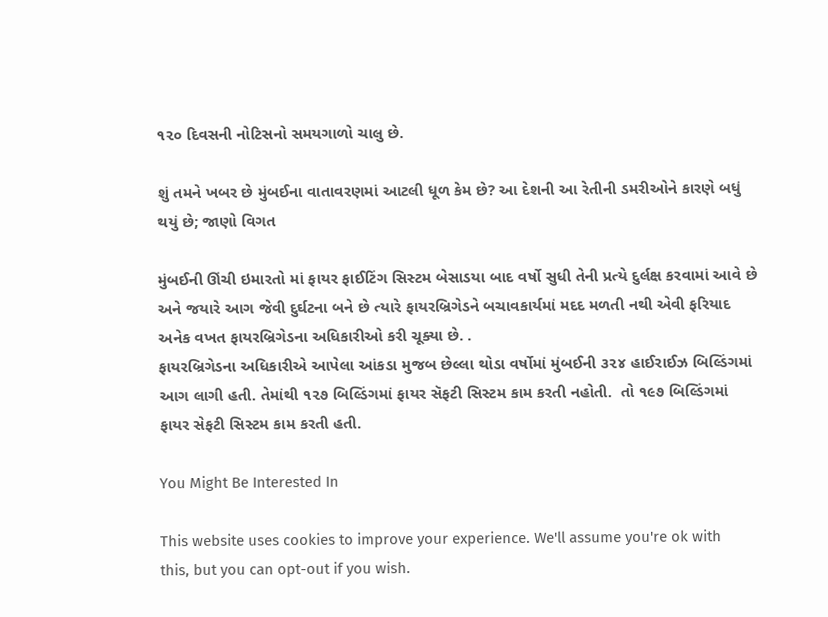૧૨૦ દિવસની નોટિસનો સમયગાળો ચાલુ છે.

શું તમને ખબર છે મુંબઈના વાતાવરણમાં આટલી ધૂળ કેમ છે? આ દેશની આ રેતીની ડમરીઓને કારણે બધું થયું છે; જાણો વિગત

મુંબઈની ઊંચી ઇમારતો માં ફાયર ફાઈટિંગ સિસ્ટમ બેસાડયા બાદ વર્ષો સુધી તેની પ્રત્યે દુર્લક્ષ કરવામાં આવે છે અને જયારે આગ જેવી દુર્ઘટના બને છે ત્યારે ફાયરબ્રિગેડને બચાવકાર્યમાં મદદ મળતી નથી એવી ફરિયાદ અનેક વખત ફાયરબ્રિગેડના અધિકારીઓ કરી ચૂક્યા છે. .
ફાયરબ્રિગેડના અધિકારીએ આપેલા આંકડા મુજબ છેલ્લા થોડા વર્ષોમાં મુંબઈની ૩૨૪ હાઈરાઈઝ બિલ્ડિંગમાં આગ લાગી હતી. તેમાંથી ૧૨૭ બિલ્ડિંગમાં ફાયર સૅફટી સિસ્ટમ કામ કરતી નહોતી.  તો ૧૯૭ બિલ્ડિંગમાં  ફાયર સેફટી સિસ્ટમ કામ કરતી હતી.

You Might Be Interested In

This website uses cookies to improve your experience. We'll assume you're ok with this, but you can opt-out if you wish.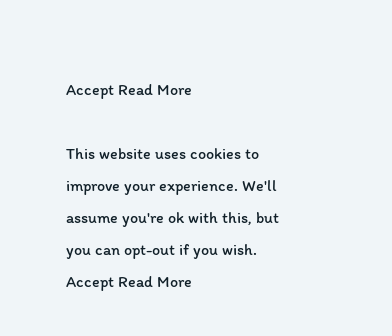Accept Read More

This website uses cookies to improve your experience. We'll assume you're ok with this, but you can opt-out if you wish. Accept Read More